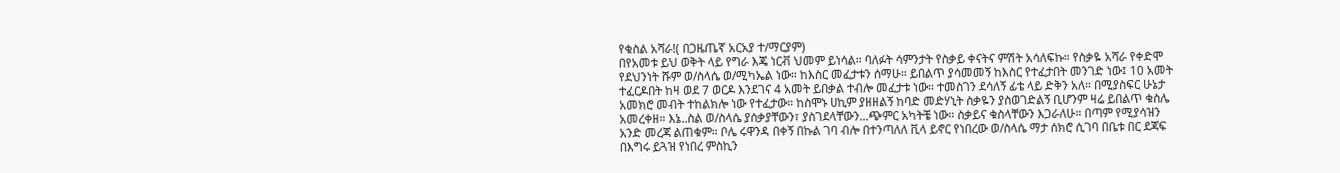የቁስል አሻራ!( በጋዜጤኛ አርአያ ተ/ማርያም)
በየአመቱ ይህ ወቅት ላይ የግራ እጄ ነርቭ ህመም ይነሳል። ባለፉት ሳምንታት የስቃይ ቀናትና ምሽት አሳለፍኩ። የስቃዬ አሻራ የቀድሞ የደህንነት ሹም ወ/ስላሴ ወ/ሚካኤል ነው። ከእስር መፈታቱን ሰማሁ። ይበልጥ ያሳመመኝ ከእስር የተፈታበት መንገድ ነው፤ 10 አመት ተፈርዶበት ከዛ ወደ 7 ወርዶ እንደገና 4 አመት ይበቃል ተብሎ መፈታቱ ነው። ተመስገን ደሳለኝ ፊቴ ላይ ድቅን አለ። በሚያስፍር ሁኔታ አመክሮ መብት ተከልክሎ ነው የተፈታው። ከስሞኑ ሀኪም ያዘዘልኝ ከባድ መድሃኒት ስቃዬን ያስወገድልኝ ቢሆንም ዛሬ ይበልጥ ቁስሌ አመረቀዘ። እኔ..ስል ወ/ስላሴ ያሰቃያቸውን፣ ያስገደላቸውን...ጭምር አካትቼ ነው። ስቃይና ቁስላቸውን እጋራለሁ። በጣም የሚያሳዝን አንድ መረጃ ልጠቁም። ቦሌ ሩዋንዳ በቀኝ በኩል ገባ ብሎ በተንጣለለ ቪላ ይኖር የነበረው ወ/ስላሴ ማታ ሰክሮ ሲገባ በቤቱ በር ደጃፍ በእግሩ ይጓዝ የነበረ ምስኪን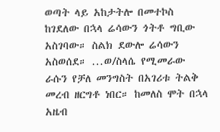ወጣት ላይ አከታትሎ በመተኮስ ከገደለው በኋላ ሬሳውን ጎትቶ ግቢው አስገባው። ስልክ ደውሎ ሬሳውን አስወሰደ። ...ወ/ስላሴ የሚመራው ራሱን የቻለ መንግስት በአገሪቱ ትልቅ መረብ ዘርግቶ ነበር። ከመለስ ሞት በኋላ አዜብ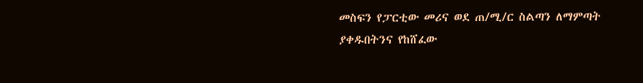መስፍን የፓርቲው መሪና ወደ ጠ/ሚ/ር ስልጣን ለማምጣት ያቀዱበትንና የከሸፈው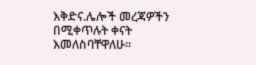እቅድና.ሌሎች መረጃዎችን በሚቀጥሉት ቀናት እመለስባቸዋለሁ።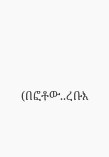(በፎቶው..ረቡእ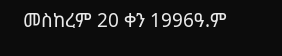መስከረም 20 ቀን 1996ዓ.ም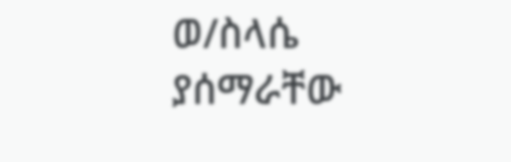ወ/ስላሴ ያሰማራቸው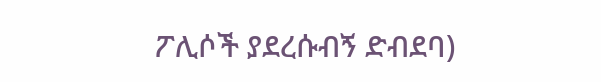ፖሊሶች ያደረሱብኝ ድብደባ)